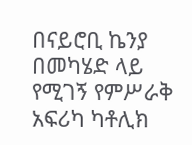በናይሮቢ ኬንያ በመካሄድ ላይ የሚገኝ የምሥራቅ አፍሪካ ካቶሊክ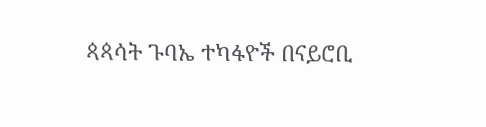ጳጳሳት ጉባኤ ተካፋዮች በናይሮቢ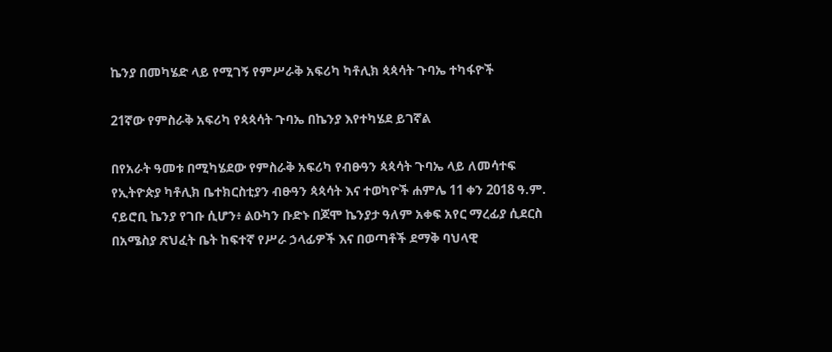ኬንያ በመካሄድ ላይ የሚገኝ የምሥራቅ አፍሪካ ካቶሊክ ጳጳሳት ጉባኤ ተካፋዮች

21ኛው የምስራቅ አፍሪካ የጳጳሳት ጉባኤ በኬንያ እየተካሄደ ይገኛል

በየአራት ዓመቱ በሚካሄደው የምስራቅ አፍሪካ የብፁዓን ጳጳሳት ጉባኤ ላይ ለመሳተፍ የኢትዮጵያ ካቶሊክ ቤተክርስቲያን ብፁዓን ጳጳሳት እና ተወካዮች ሐምሌ 11 ቀን 2018 ዓ.ም. ናይሮቢ ኬንያ የገቡ ሲሆን፥ ልዑካን ቡድኑ በጆሞ ኬንያታ ዓለም አቀፍ አየር ማረፊያ ሲደርስ በአሜስያ ጽህፈት ቤት ከፍተኛ የሥራ ኃላፊዎች እና በወጣቶች ደማቅ ባህላዊ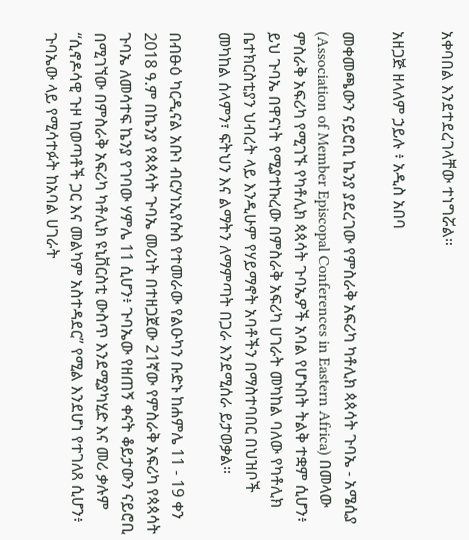አቀባበል እንደተደረገላቸው ተነግሯል።

አዘጋጅ ዘላለም ኃይሉ ፥ አዲስ አበባ

መቀመጫውን ናይሮቢ ኬንያ ያደረገው የምስራቅ አፍሪካ ካቶሊክ ጳጳሳት ጉባኤ - አሜሲያ (Association of Member Episcopal Conferences in Eastern Africa) በመላው ምስራቅ አፍሪካ የሚገኙ የካቶሊክ ጳጳሳት ጉባኤዎች አባል የሆኑበት ትልቅ ተቋም ሲሆን፥ ይህ ጉባኤ በዋናነት የሚያተኩረው በምስራቅ አፍሪካ ሀገራት መካከል ባለው የካቶሊክ ቤተክርስቲያን ህብረት ላይ እንዲሁም የሃይማኖት አባቶችን በማስተባበር በህዝቦች መካከል ሰላምን፣ ፍትህን እና ልማትን ለማምጣት በጋራ እንደሚሰራ ይታወቃል።

በብፁዕ ካርዲናል አቡነ ብርሃነኢየሱስ የተመራው የልዑካን ቡድኑ ከሐምሌ 11 - 19 ቀን 2018 ዓ.ም በኬንያ የጳጳሳት ጉባኤ መሪነት በተዘጋጀው 21ኛው የምስራቅ አፍሪካ የጳጳሳት ጉባኤ ለመሳተፍ ኬንያ የገባው ሃምሌ 11 ሲሆን፥ ጉባኤው የዘጠኝ ቀናት ቆይታውን ናይሮቢ በሚገኘው በምስራቅ አፍሪካ ካቶሊክ ዩኒቨርስቲ ውስጥ እንደሚያካሂድ እና መሪ ቃሉም “ሲኖዶሳዊ ጉዞ ከወጣቶች ጋር እና መልካም አስተዳደር” የሚል እንደሆነ የተገለጸ ሲሆን፥ ጉባኤው ላይ የሚሳተፉት ከአባል ሀገራት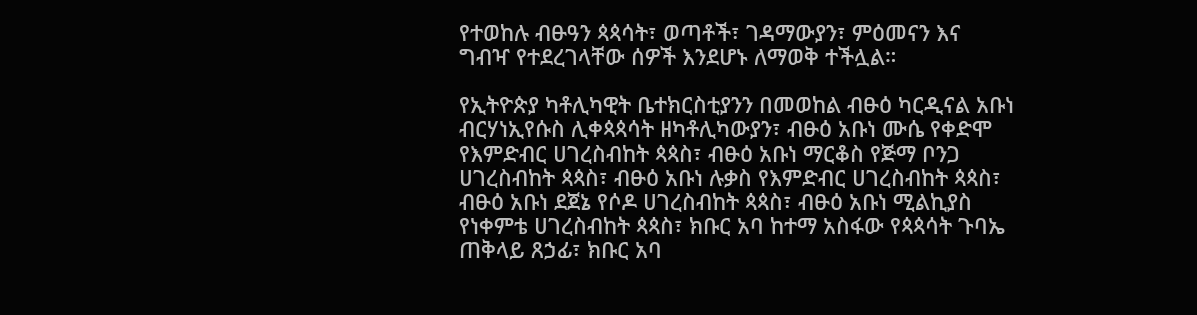የተወከሉ ብፁዓን ጳጳሳት፣ ወጣቶች፣ ገዳማውያን፣ ምዕመናን እና ግብዣ የተደረገላቸው ሰዎች እንደሆኑ ለማወቅ ተችሏል።

የኢትዮጵያ ካቶሊካዊት ቤተክርስቲያንን በመወከል ብፁዕ ካርዲናል አቡነ ብርሃነኢየሱስ ሊቀጳጳሳት ዘካቶሊካውያን፣ ብፁዕ አቡነ ሙሴ የቀድሞ የእምድብር ሀገረስብከት ጳጳስ፣ ብፁዕ አቡነ ማርቆስ የጅማ ቦንጋ ሀገረስብከት ጳጳስ፣ ብፁዕ አቡነ ሉቃስ የእምድብር ሀገረስብከት ጳጳስ፣ ብፁዕ አቡነ ደጀኔ የሶዶ ሀገረስብከት ጳጳስ፣ ብፁዕ አቡነ ሚልኪያስ የነቀምቴ ሀገረስብከት ጳጳስ፣ ክቡር አባ ከተማ አስፋው የጳጳሳት ጉባኤ ጠቅላይ ጸኃፊ፣ ክቡር አባ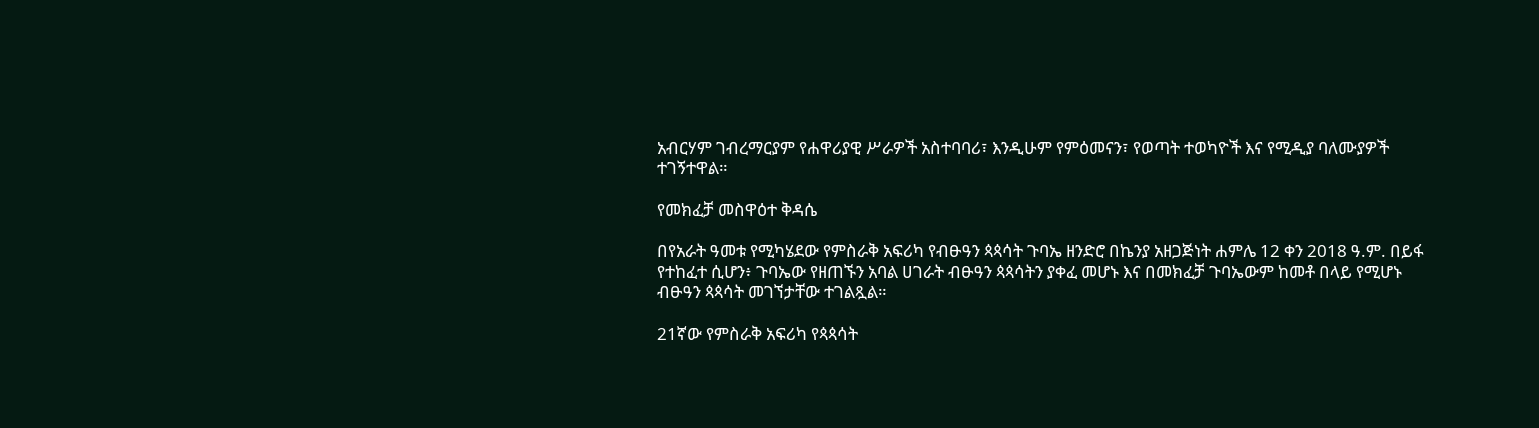አብርሃም ገብረማርያም የሐዋሪያዊ ሥራዎች አስተባባሪ፣ እንዲሁም የምዕመናን፣ የወጣት ተወካዮች እና የሚዲያ ባለሙያዎች ተገኝተዋል።

የመክፈቻ መስዋዕተ ቅዳሴ

በየአራት ዓመቱ የሚካሄደው የምስራቅ አፍሪካ የብፁዓን ጳጳሳት ጉባኤ ዘንድሮ በኬንያ አዘጋጅነት ሐምሌ 12 ቀን 2018 ዓ.ም. በይፋ የተከፈተ ሲሆን፥ ጉባኤው የዘጠኙን አባል ሀገራት ብፁዓን ጳጳሳትን ያቀፈ መሆኑ እና በመክፈቻ ጉባኤውም ከመቶ በላይ የሚሆኑ ብፁዓን ጳጳሳት መገኘታቸው ተገልጿል።

21ኛው የምስራቅ አፍሪካ የጳጳሳት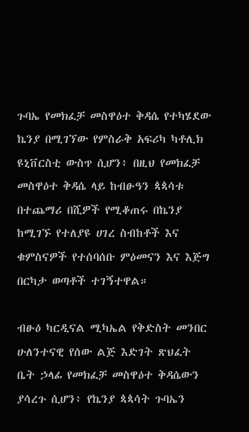ጉባኤ የመክፈቻ መስዋዕተ ቅዳሴ የተካሄደው ኬንያ በሚገኘው የምስራቅ አፍሪካ ካቶሊክ ዩኒቨርስቲ ውስጥ ሲሆን፥ በዚህ የመክፈቻ መስዋዕተ ቅዳሴ ላይ ከብፁዓን ጳጳሳቱ በተጨማሪ በሺዎች የሚቆጠሩ በኬንያ ከሚገኙ የተለያዩ ሀገረ ስብከቶች እና ቁምስናዎች የተሰባሰቡ ምዕመናን እና እጅግ በርካታ ወጣቶች ተገኝተዋል።

ብፁዕ ካርዲናል ሚካኤል የቅድስት መንበር ሁለንተናዊ የሰው ልጅ እድገት ጽህፈት ቤት ኃላፊ የመክፈቻ መስዋዕተ ቅዳሴውን ያሳረጉ ሲሆን፥ የኬንያ ጳጳሳት ጉባኤን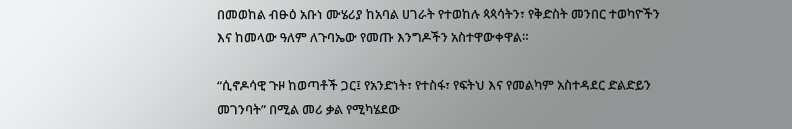በመወከል ብፁዕ አቡነ ሙሄሪያ ከአባል ሀገራት የተወከሉ ጳጳሳትን፣ የቅድስት መንበር ተወካዮችን እና ከመላው ዓለም ለጉባኤው የመጡ እንግዶችን አስተዋውቀዋል።

“ሲኖዶሳዊ ጉዞ ከወጣቶች ጋር፤ የአንድነት፣ የተስፋ፣ የፍትህ እና የመልካም አስተዳደር ድልድይን መገንባት” በሚል መሪ ቃል የሚካሄደው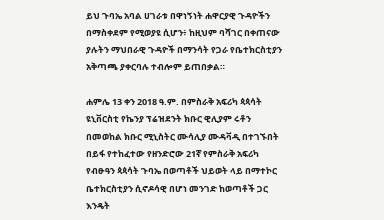ይህ ጉባኤ አባል ሀገራቱ በዋነኝነት ሐዋርያዊ ጉዳዮችን በማስቀደም የሚወያዩ ሲሆን፥ ከዚህም ባሻገር በቀጠናው ያሉትን ማህበራዊ ጉዳዮች በማንሳት የጋራ የቤተክርስቲያን አቅጣጫ ያቀርባሉ ተብሎም ይጠበቃል።

ሐምሌ 13 ቀን 2018 ዓ.ም. በምስራቅ አፍሪካ ጳጳሳት ዩኒቨርስቲ የኬንያ ፕሬዝደንት ክቡር ዊሊያም ሩቶን በመወከል ክቡር ሚኒስትር ሙሳሊያ ሙዳቫዲ በተገኙበት በይፋ የተከፈተው የዘንድሮው 21ኛ የምስራቅ አፍሪካ የብፁዓን ጳጳሳት ጉባኤ በወጣቶች ህይወት ላይ በማተኮር ቤተክርስቲያን ሲኖዶሳዊ በሆነ መንገድ ከወጣቶች ጋር እንዴት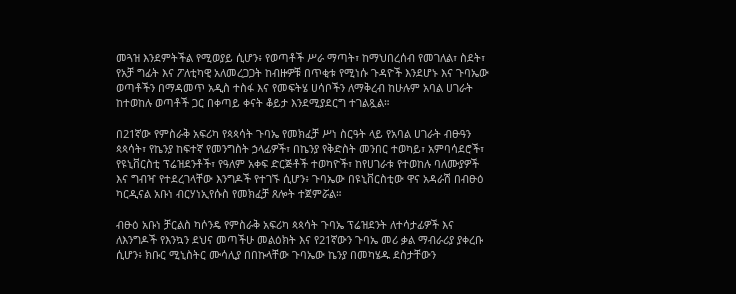መጓዝ እንደምትችል የሚወያይ ሲሆን፥ የወጣቶች ሥራ ማጣት፣ ከማህበረሰብ የመገለል፣ ስደት፣ የአቻ ግፊት እና ፖለቲካዊ አለመረጋጋት ከብዙዎቹ በጥቂቱ የሚነሱ ጉዳዮች እንደሆኑ እና ጉባኤው ወጣቶችን በማዳመጥ አዲስ ተስፋ እና የመፍትሄ ሀሳቦችን ለማቅረብ ከሁሉም አባል ሀገራት ከተወከሉ ወጣቶች ጋር በቀጣይ ቀናት ቆይታ እንደሚያደርግ ተገልጿል።

በ21ኛው የምስራቅ አፍሪካ የጳጳሳት ጉባኤ የመክፈቻ ሥነ ስርዓት ላይ የአባል ሀገራት ብፁዓን ጳጳሳት፣ የኬንያ ከፍተኛ የመንግስት ኃላፊዎች፣ በኬንያ የቅድስት መንበር ተወካይ፣ አምባሳደሮች፣ የዩኒቨርስቲ ፕሬዝደንቶች፣ የዓለም አቀፍ ድርጅቶች ተወካዮች፣ ከየሀገራቱ የተወከሉ ባለሙያዎች እና ግብዣ የተደረገላቸው እንግዶች የተገኙ ሲሆን፥ ጉባኤው በዩኒቨርስቲው ዋና አዳራሽ በብፁዕ ካርዲናል አቡነ ብርሃነኢየሱስ የመክፈቻ ጸሎት ተጀምሯል።

ብፁዕ አቡነ ቻርልስ ካሶንዴ የምስራቅ አፍሪካ ጳጳሳት ጉባኤ ፕሬዝደንት ለተሳታፊዎች እና ለእንግዶች የእንኳን ደህና መጣችሁ መልዕክት እና የ21ኛውን ጉባኤ መሪ ቃል ማብራሪያ ያቀረቡ ሲሆን፥ ክቡር ሚኒስትር ሙሳሊያ በበኩላቸው ጉባኤው ኬንያ በመካሄዱ ደስታቸውን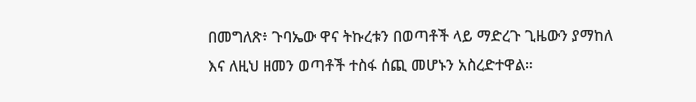በመግለጽ፥ ጉባኤው ዋና ትኩረቱን በወጣቶች ላይ ማድረጉ ጊዜውን ያማከለ እና ለዚህ ዘመን ወጣቶች ተስፋ ሰጪ መሆኑን አስረድተዋል።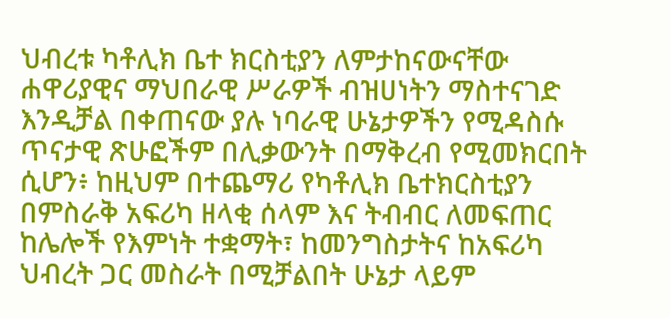ህብረቱ ካቶሊክ ቤተ ክርስቲያን ለምታከናውናቸው ሐዋሪያዊና ማህበራዊ ሥራዎች ብዝሀነትን ማስተናገድ እንዲቻል በቀጠናው ያሉ ነባራዊ ሁኔታዎችን የሚዳስሱ ጥናታዊ ጽሁፎችም በሊቃውንት በማቅረብ የሚመክርበት ሲሆን፥ ከዚህም በተጨማሪ የካቶሊክ ቤተክርስቲያን በምስራቅ አፍሪካ ዘላቂ ሰላም እና ትብብር ለመፍጠር ከሌሎች የእምነት ተቋማት፣ ከመንግስታትና ከአፍሪካ ህብረት ጋር መስራት በሚቻልበት ሁኔታ ላይም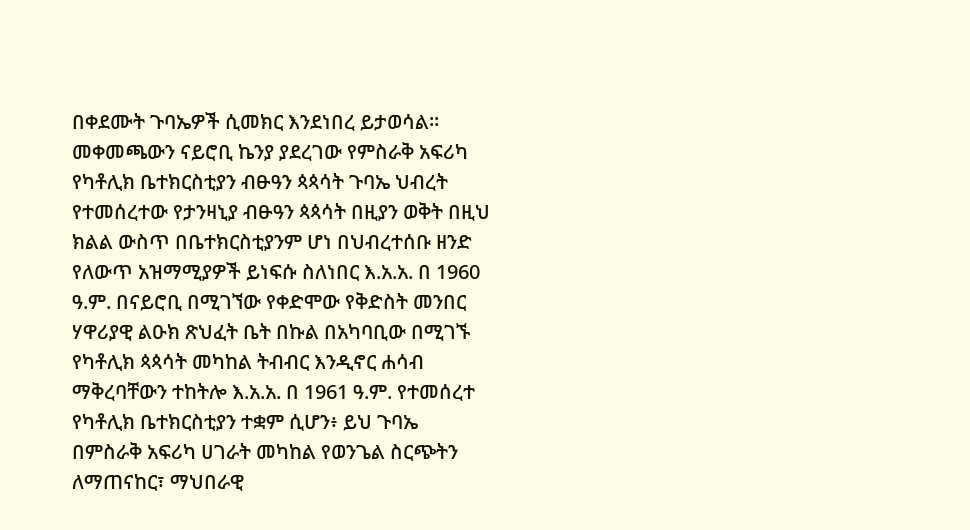በቀደሙት ጉባኤዎች ሲመክር እንደነበረ ይታወሳል። መቀመጫውን ናይሮቢ ኬንያ ያደረገው የምስራቅ አፍሪካ የካቶሊክ ቤተክርስቲያን ብፁዓን ጳጳሳት ጉባኤ ህብረት የተመሰረተው የታንዛኒያ ብፁዓን ጳጳሳት በዚያን ወቅት በዚህ ክልል ውስጥ በቤተክርስቲያንም ሆነ በህብረተሰቡ ዘንድ የለውጥ አዝማሚያዎች ይነፍሱ ስለነበር እ.አ.አ. በ 1960 ዓ.ም. በናይሮቢ በሚገኘው የቀድሞው የቅድስት መንበር ሃዋሪያዊ ልዑክ ጽህፈት ቤት በኩል በአካባቢው በሚገኙ የካቶሊክ ጳጳሳት መካከል ትብብር እንዲኖር ሐሳብ ማቅረባቸውን ተከትሎ እ.አ.አ. በ 1961 ዓ.ም. የተመሰረተ የካቶሊክ ቤተክርስቲያን ተቋም ሲሆን፥ ይህ ጉባኤ በምስራቅ አፍሪካ ሀገራት መካከል የወንጌል ስርጭትን ለማጠናከር፣ ማህበራዊ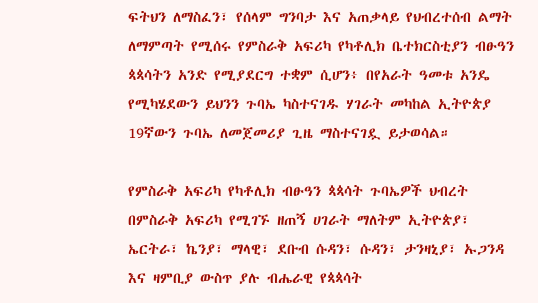ፍትህን ለማስፈን፣ የሰላም ግንባታ እና አጠቃላይ የህብረተሰብ ልማት ለማምጣት የሚሰሩ የምስራቅ አፍሪካ የካቶሊክ ቤተክርስቲያን ብፁዓን ጳጳሳትን አንድ የሚያደርግ ተቋም ሲሆን፥ በየአራት ዓመቱ አንዴ የሚካሄደውን ይህንን ጉባኤ ካስተናገዱ ሃገራት መካከል ኢትዮጵያ 19ኛውን ጉባኤ ለመጀመሪያ ጊዜ ማስተናገዷ ይታወሳል።

የምስራቅ አፍሪካ የካቶሊክ ብፁዓን ጳጳሳት ጉባኤዎች ህብረት በምስራቅ አፍሪካ የሚገኙ ዘጠኝ ሀገራት ማለትም ኢትዮጵያ፣ ኤርትራ፣ ኬንያ፣ ማላዊ፣ ደቡብ ሱዳን፣ ሱዳን፣ ታንዛኒያ፣ ኡጋንዳ እና ዛምቢያ ውስጥ ያሉ ብሔራዊ የጳጳሳት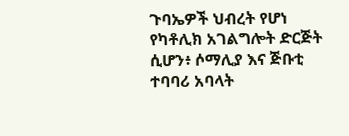ጉባኤዎች ህብረት የሆነ የካቶሊክ አገልግሎት ድርጅት ሲሆን፥ ሶማሊያ እና ጅቡቲ ተባባሪ አባላት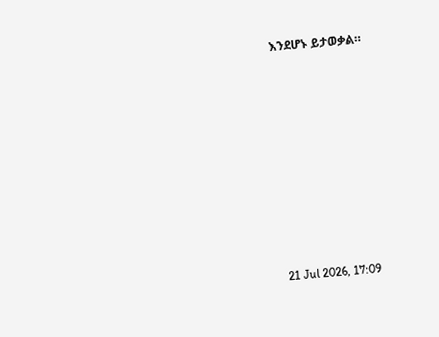እንደሆኑ ይታወቃል።











21 Jul 2026, 17:09